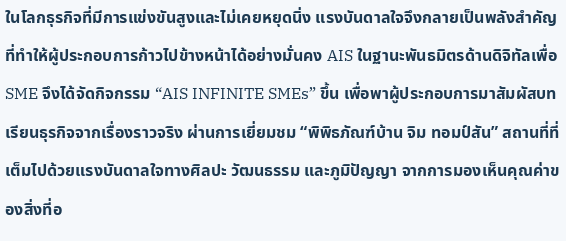ในโลกธุรกิจที่มีการแข่งขันสูงและไม่เคยหยุดนิ่ง แรงบันดาลใจจึงกลายเป็นพลังสำคัญที่ทำให้ผู้ประกอบการก้าวไปข้างหน้าได้อย่างมั่นคง AIS ในฐานะพันธมิตรด้านดิจิทัลเพื่อ SME จึงได้จัดกิจกรรม “AIS INFINITE SMEs” ขึ้น เพื่อพาผู้ประกอบการมาสัมผัสบทเรียนธุรกิจจากเรื่องราวจริง ผ่านการเยี่ยมชม “พิพิธภัณฑ์บ้าน จิม ทอมป์สัน” สถานที่ที่เต็มไปด้วยแรงบันดาลใจทางศิลปะ วัฒนธรรม และภูมิปัญญา จากการมองเห็นคุณค่าของสิ่งที่อ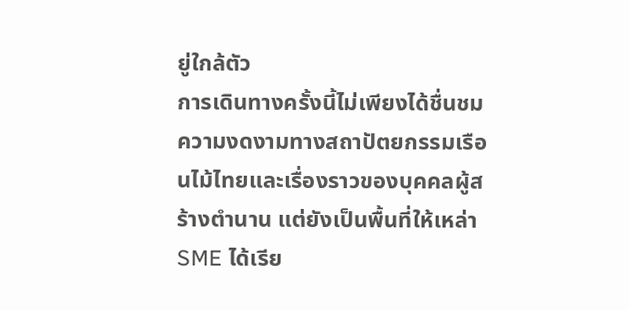ยู่ใกล้ตัว
การเดินทางครั้งนี้ไม่เพียงได้ชื่นชมความงดงามทางสถาปัตยกรรมเรือนไม้ไทยและเรื่องราวของบุคคลผู้สร้างตำนาน แต่ยังเป็นพื้นที่ให้เหล่า SME ได้เรีย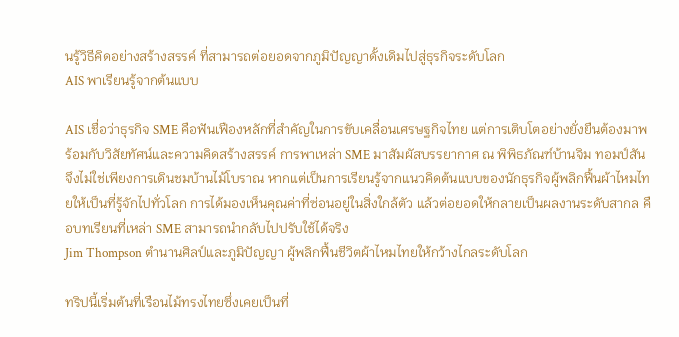นรู้วิธีคิดอย่างสร้างสรรค์ ที่สามารถต่อยอดจากภูมิปัญญาดั้งเดิมไปสู่ธุรกิจระดับโลก
AIS พาเรียนรู้จากต้นแบบ

AIS เชื่อว่าธุรกิจ SME คือฟันเฟืองหลักที่สำคัญในการขับเคลื่อนเศรษฐกิจไทย แต่การเติบโตอย่างยั่งยืนต้องมาพร้อมกับวิสัยทัศน์และความคิดสร้างสรรค์ การพาเหล่า SME มาสัมผัสบรรยากาศ ณ พิพิธภัณฑ์บ้านจิม ทอมป์สัน จึงไม่ใช่เพียงการเดินชมบ้านไม้โบราณ หากแต่เป็นการเรียนรู้จากแนวคิดต้นแบบของนักธุรกิจผู้พลิกฟื้นผ้าไหมไทยให้เป็นที่รู้จักไปทั่วโลก การได้มองเห็นคุณค่าที่ซ่อนอยู่ในสิ่งใกล้ตัว แล้วต่อยอดให้กลายเป็นผลงานระดับสากล คือบทเรียนที่เหล่า SME สามารถนำกลับไปปรับใช้ได้จริง
Jim Thompson ตำนานศิลป์และภูมิปัญญา ผู้พลิกฟื้นชีวิตผ้าไหมไทยให้กว้างไกลระดับโลก

ทริปนี้เริ่มต้นที่เรือนไม้ทรงไทยซึ่งเคยเป็นที่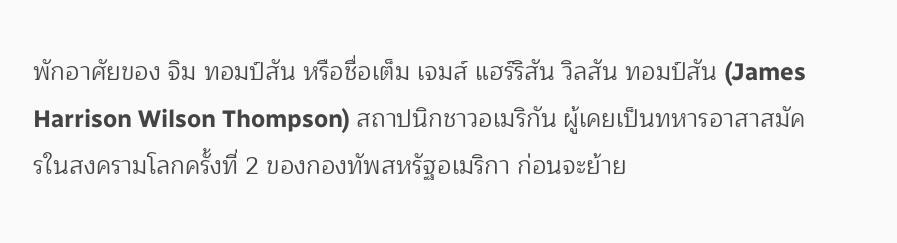พักอาศัยของ จิม ทอมป์สัน หรือชื่อเต็ม เจมส์ แฮร์ริสัน วิลสัน ทอมป์สัน (James Harrison Wilson Thompson) สถาปนิกชาวอเมริกัน ผู้เคยเป็นทหารอาสาสมัครในสงครามโลกครั้งที่ 2 ของกองทัพสหรัฐอเมริกา ก่อนจะย้าย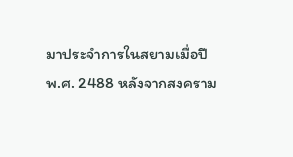มาประจำการในสยามเมื่อปี พ.ศ. 2488 หลังจากสงคราม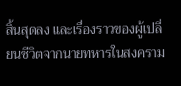สิ้นสุดลง และเรื่องราวของผู้เปลี่ยนชีวิตจากนายทหารในสงคราม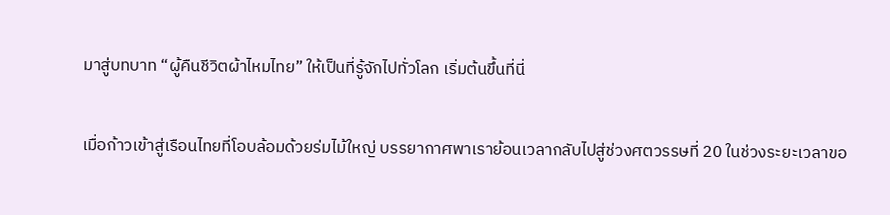มาสู่บทบาท “ผู้คืนชีวิตผ้าไหมไทย” ให้เป็นที่รู้จักไปทั่วโลก เริ่มต้นขึ้นที่นี่

เมื่อก้าวเข้าสู่เรือนไทยที่โอบล้อมด้วยร่มไม้ใหญ่ บรรยากาศพาเราย้อนเวลากลับไปสู่ช่วงศตวรรษที่ 20 ในช่วงระยะเวลาขอ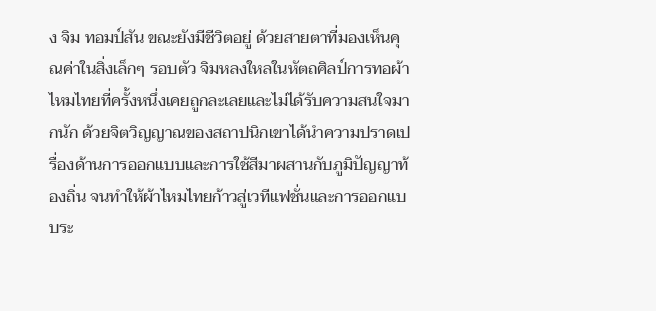ง จิม ทอมป์สัน ขณะยังมีชีวิตอยู่ ด้วยสายตาที่มองเห็นคุณค่าในสิ่งเล็กๆ รอบตัว จิมหลงใหลในหัตถศิลป์การทอผ้าไหมไทยที่ครั้งหนึ่งเคยถูกละเลยและไม่ได้รับความสนใจมากนัก ด้วยจิตวิญญาณของสถาปนิกเขาได้นำความปราดเปรื่องด้านการออกแบบและการใช้สีมาผสานกับภูมิปัญญาท้องถิ่น จนทำให้ผ้าไหมไทยก้าวสู่เวทีแฟชั่นและการออกแบบระ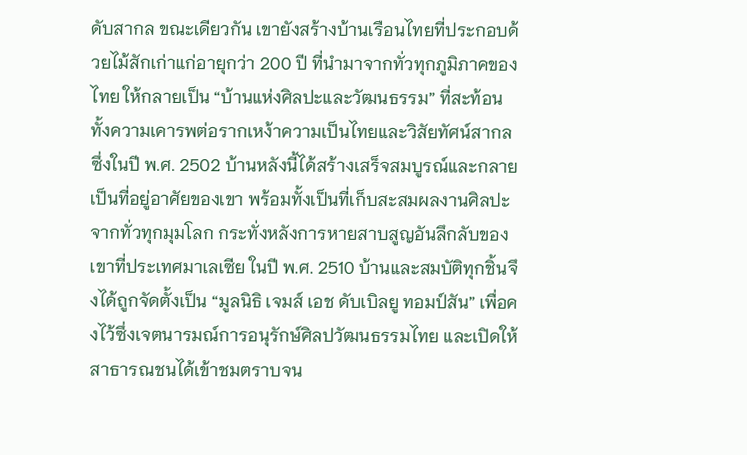ดับสากล ขณะเดียวกัน เขายังสร้างบ้านเรือนไทยที่ประกอบด้วยไม้สักเก่าแก่อายุกว่า 200 ปี ที่นำมาจากทั่วทุกภูมิภาคของไทย ให้กลายเป็น “บ้านแห่งศิลปะและวัฒนธรรม” ที่สะท้อนทั้งความเคารพต่อรากเหง้าความเป็นไทยและวิสัยทัศน์สากล ซึ่งในปี พ.ศ. 2502 บ้านหลังนี้ได้สร้างเสร็จสมบูรณ์และกลายเป็นที่อยู่อาศัยของเขา พร้อมทั้งเป็นที่เก็บสะสมผลงานศิลปะจากทั่วทุกมุมโลก กระทั่งหลังการหายสาบสูญอันลึกลับของเขาที่ประเทศมาเลเซีย ในปี พ.ศ. 2510 บ้านและสมบัติทุกชิ้นจึงได้ถูกจัดตั้งเป็น “มูลนิธิ เจมส์ เอช ดับเบิลยู ทอมป์สัน” เพื่อคงไว้ซึ่งเจตนารมณ์การอนุรักษ์ศิลปวัฒนธรรมไทย และเปิดให้สาธารณชนได้เข้าชมตราบจน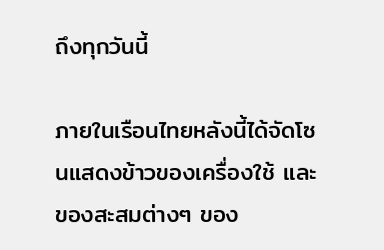ถึงทุกวันนี้

ภายในเรือนไทยหลังนี้ได้จัดโซนแสดงข้าวของเครื่องใช้ และของสะสมต่างๆ ของ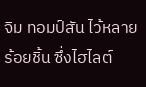จิม ทอมป์สัน ไว้หลายร้อยชิ้น ซึ่งไฮไลต์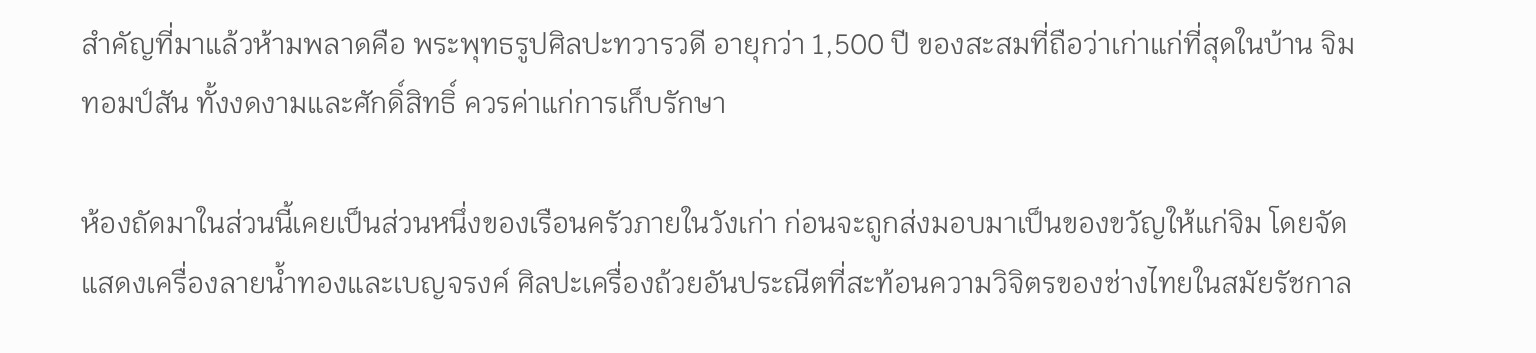สำคัญที่มาแล้วห้ามพลาดคือ พระพุทธรูปศิลปะทวารวดี อายุกว่า 1,500 ปี ของสะสมที่ถือว่าเก่าแก่ที่สุดในบ้าน จิม ทอมป์สัน ทั้งงดงามและศักดิ์สิทธิ์ ควรค่าแก่การเก็บรักษา

ห้องถัดมาในส่วนนี้เคยเป็นส่วนหนึ่งของเรือนครัวภายในวังเก่า ก่อนจะถูกส่งมอบมาเป็นของขวัญให้แก่จิม โดยจัดแสดงเครื่องลายน้ำทองและเบญจรงค์ ศิลปะเครื่องถ้วยอันประณีตที่สะท้อนความวิจิตรของช่างไทยในสมัยรัชกาล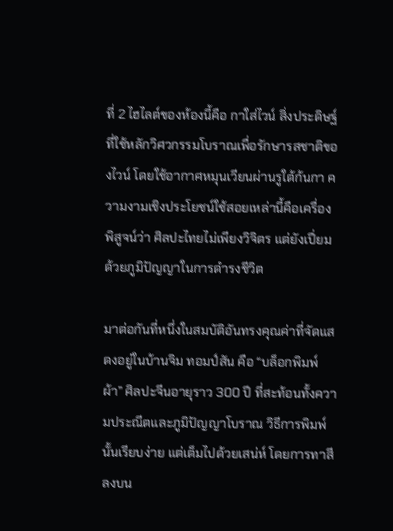ที่ 2 ไฮไลต์ของห้องนี้คือ กาใส่ไวน์ สิ่งประดิษฐ์ที่ใช้หลักวิศวกรรมโบราณเพื่อรักษารสชาติของไวน์ โดยใช้อากาศหมุนเวียนผ่านรูใต้ก้นกา ความงามเชิงประโยชน์ใช้สอยเหล่านี้คือเครื่องพิสูจน์ว่า ศิลปะไทยไม่เพียงวิจิตร แต่ยังเปี่ยมด้วยภูมิปัญญาในการดำรงชีวิต

มาต่อกันที่หนึ่งในสมบัติอันทรงคุณค่าที่จัดแสดงอยู่ในบ้านจิม ทอมป์สัน คือ “บล็อกพิมพ์ผ้า” ศิลปะจีนอายุราว 300 ปี ที่สะท้อนทั้งความประณีตและภูมิปัญญาโบราณ วิธีการพิมพ์นั้นเรียบง่าย แต่เต็มไปด้วยเสน่ห์ โดยการทาสีลงบน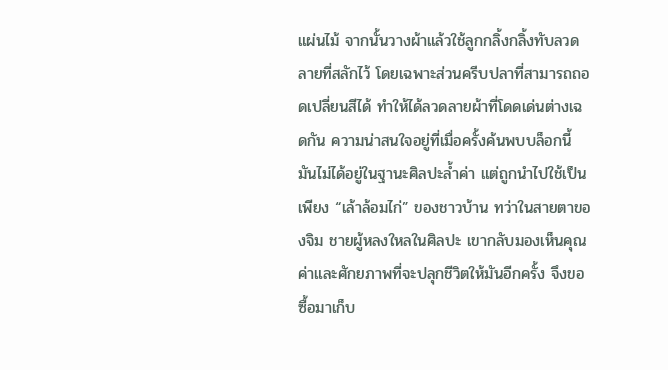แผ่นไม้ จากนั้นวางผ้าแล้วใช้ลูกกลิ้งกลิ้งทับลวดลายที่สลักไว้ โดยเฉพาะส่วนครีบปลาที่สามารถถอดเปลี่ยนสีได้ ทำให้ได้ลวดลายผ้าที่โดดเด่นต่างเฉดกัน ความน่าสนใจอยู่ที่เมื่อครั้งค้นพบบล็อกนี้ มันไม่ได้อยู่ในฐานะศิลปะล้ำค่า แต่ถูกนำไปใช้เป็นเพียง “เล้าล้อมไก่” ของชาวบ้าน ทว่าในสายตาของจิม ชายผู้หลงใหลในศิลปะ เขากลับมองเห็นคุณค่าและศักยภาพที่จะปลุกชีวิตให้มันอีกครั้ง จึงขอซื้อมาเก็บ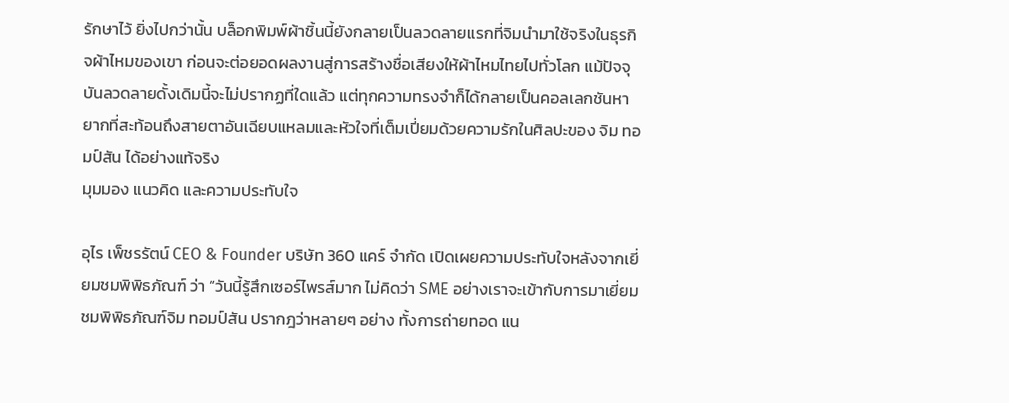รักษาไว้ ยิ่งไปกว่านั้น บล็อกพิมพ์ผ้าชิ้นนี้ยังกลายเป็นลวดลายแรกที่จิมนำมาใช้จริงในธุรกิจผ้าไหมของเขา ก่อนจะต่อยอดผลงานสู่การสร้างชื่อเสียงให้ผ้าไหมไทยไปทั่วโลก แม้ปัจจุบันลวดลายดั้งเดิมนี้จะไม่ปรากฏที่ใดแล้ว แต่ทุกความทรงจำก็ได้กลายเป็นคอลเลกชันหายากที่สะท้อนถึงสายตาอันเฉียบแหลมและหัวใจที่เต็มเปี่ยมด้วยความรักในศิลปะของ จิม ทอมป์สัน ได้อย่างแท้จริง
มุมมอง แนวคิด และความประทับใจ

อุไร เพ็ชรรัตน์ CEO & Founder บริษัท 360 แคร์ จำกัด เปิดเผยความประทับใจหลังจากเยี่ยมชมพิพิธภัณฑ์ ว่า “วันนี้รู้สึกเซอร์ไพรส์มาก ไม่คิดว่า SME อย่างเราจะเข้ากับการมาเยี่ยมชมพิพิธภัณฑ์จิม ทอมป์สัน ปรากฎว่าหลายๆ อย่าง ทั้งการถ่ายทอด แน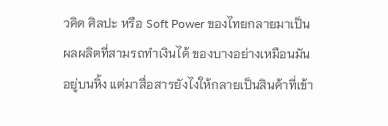วคิด ศิลปะ หรือ Soft Power ของไทยกลายมาเป็นผลผลิตที่สามรถทำเงินได้ ของบางอย่างเหมือนมันอยู่บนหิ้ง แต่มาสื่อสารยังไงให้กลายเป็นสินค้าที่เข้า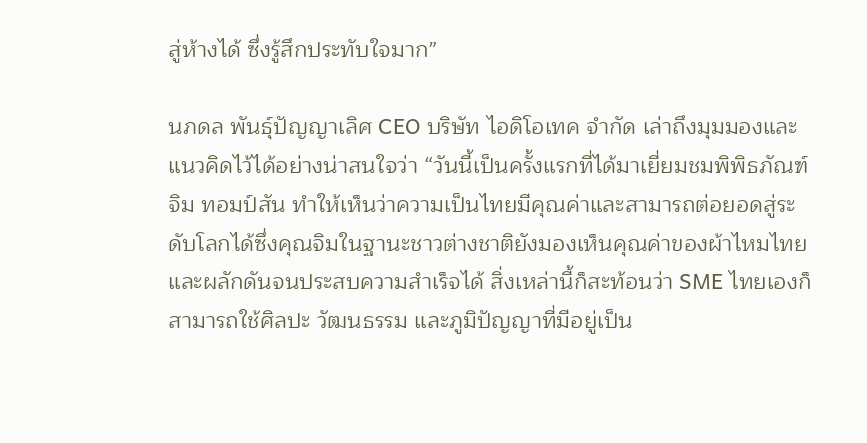สู่ห้างได้ ซึ่งรู้สึกประทับใจมาก”

นภดล พันธุ์ปัญญาเลิศ CEO บริษัท ไอดิโอเทค จำกัด เล่าถึงมุมมองและแนวคิดไว้ได้อย่างน่าสนใจว่า “วันนี้เป็นครั้งแรกที่ได้มาเยี่ยมชมพิพิธภัณฑ์จิม ทอมป์สัน ทำให้เห็นว่าความเป็นไทยมีคุณค่าและสามารถต่อยอดสู่ระดับโลกได้ซึ่งคุณจิมในฐานะชาวต่างชาติยังมองเห็นคุณค่าของผ้าไหมไทยและผลักดันจนประสบความสำเร็จได้ สิ่งเหล่านี้ก็สะท้อนว่า SME ไทยเองก็สามารถใช้ศิลปะ วัฒนธรรม และภูมิปัญญาที่มีอยู่เป็น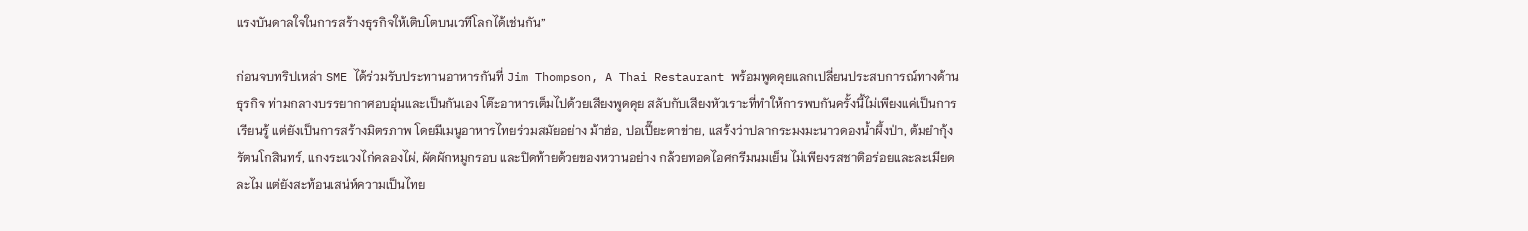แรงบันดาลใจในการสร้างธุรกิจให้เติบโตบนเวทีโลกได้เช่นกัน”

ก่อนจบทริปเหล่า SME ได้ร่วมรับประทานอาหารกันที่ Jim Thompson, A Thai Restaurant พร้อมพูดคุยแลกเปลี่ยนประสบการณ์ทางด้านธุรกิจ ท่ามกลางบรรยากาศอบอุ่นและเป็นกันเอง โต๊ะอาหารเต็มไปด้วยเสียงพูดคุย สลับกับเสียงหัวเราะที่ทำให้การพบกันครั้งนี้ไม่เพียงแค่เป็นการเรียนรู้ แต่ยังเป็นการสร้างมิตรภาพ โดยมีเมนูอาหารไทยร่วมสมัยอย่าง ม้าฮ่อ, ปอเปี๊ยะตาข่าย, แสร้งว่าปลากระมงมะนาวดองน้ำผึ้งป่า, ต้มยำกุ้งรัตนโกสินทร์, แกงระแวงไก่คลองไผ่, ผัดผักหมูกรอบ และปิดท้ายด้วยของหวานอย่าง กล้วยทอดไอศกรีมนมเย็น ไม่เพียงรสชาติอร่อยและละเมียดละไม แต่ยังสะท้อนเสน่ห์ความเป็นไทย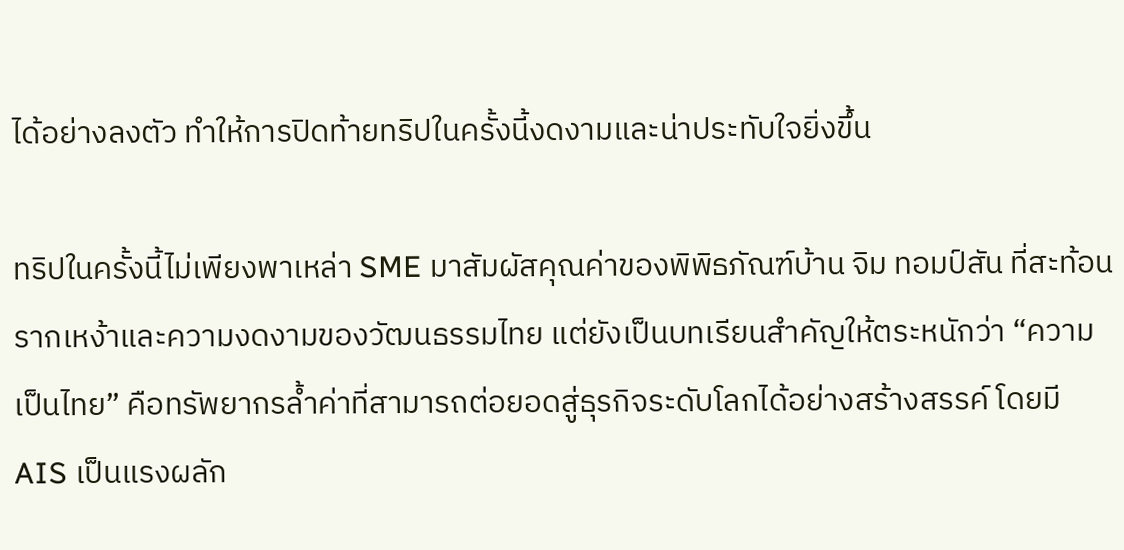ได้อย่างลงตัว ทำให้การปิดท้ายทริปในครั้งนี้งดงามและน่าประทับใจยิ่งขึ้น

ทริปในครั้งนี้ไม่เพียงพาเหล่า SME มาสัมผัสคุณค่าของพิพิธภัณฑ์บ้าน จิม ทอมป์สัน ที่สะท้อนรากเหง้าและความงดงามของวัฒนธรรมไทย แต่ยังเป็นบทเรียนสำคัญให้ตระหนักว่า “ความเป็นไทย” คือทรัพยากรล้ำค่าที่สามารถต่อยอดสู่ธุรกิจระดับโลกได้อย่างสร้างสรรค์ โดยมี AIS เป็นแรงผลัก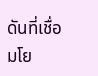ดันที่เชื่อมโย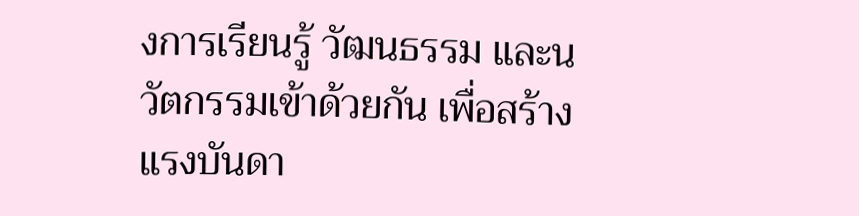งการเรียนรู้ วัฒนธรรม และนวัตกรรมเข้าด้วยกัน เพื่อสร้างแรงบันดา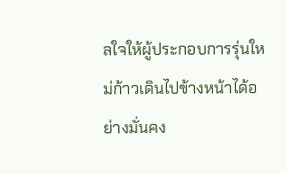ลใจให้ผู้ประกอบการรุ่นใหม่ก้าวเดินไปข้างหน้าได้อย่างมั่นคง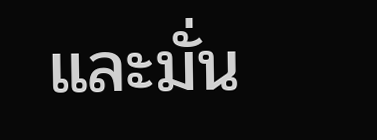และมั่น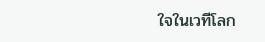ใจในเวทีโลก